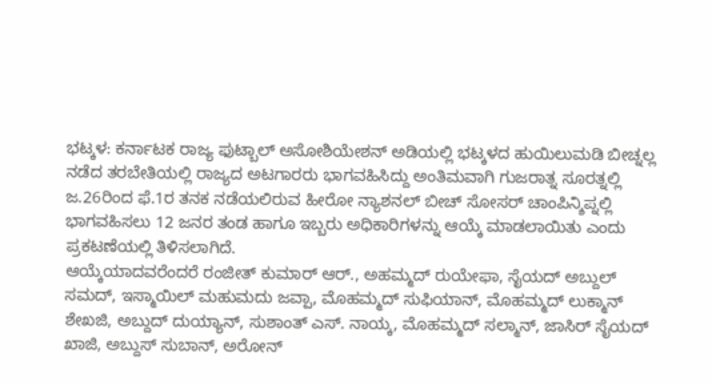ಭಟ್ಕಳ: ಕರ್ನಾಟಕ ರಾಜ್ಯ ಫುಟ್ಬಾಲ್ ಅಸೋಶಿಯೇಶನ್ ಅಡಿಯಲ್ಲಿ ಭಟ್ಕಳದ ಹುಯಿಲುಮಡಿ ಬೀಚ್ನಲ್ಲ ನಡೆದ ತರಬೇತಿಯಲ್ಲಿ ರಾಜ್ಯದ ಅಟಗಾರರು ಭಾಗವಹಿಸಿದ್ದು ಅಂತಿಮವಾಗಿ ಗುಜರಾತ್ನ ಸೂರತ್ನಲ್ಲಿ ಜ.26ರಿಂದ ಫೆ.1ರ ತನಕ ನಡೆಯಲಿರುವ ಹೀರೋ ನ್ಯಾಶನಲ್ ಬೀಚ್ ಸೋಸರ್ ಚಾಂಪಿನ್ಶಿಪ್ನಲ್ಲಿ ಭಾಗವಹಿಸಲು 12 ಜನರ ತಂಡ ಹಾಗೂ ಇಬ್ಬರು ಅಧಿಕಾರಿಗಳನ್ನು ಆಯ್ಕೆ ಮಾಡಲಾಯಿತು ಎಂದು ಪ್ರಕಟಣೆಯಲ್ಲಿ ತಿಳಿಸಲಾಗಿದೆ.
ಆಯ್ಕೆಯಾದವರೆಂದರೆ ರಂಜೀತ್ ಕುಮಾರ್ ಆರ್., ಅಹಮ್ಮದ್ ರುಯೇಫಾ, ಸೈಯದ್ ಅಬ್ದುಲ್ ಸಮದ್, ಇಸ್ಮಾಯಿಲ್ ಮಹುಮದು ಜವ್ಪಾ, ಮೊಹಮ್ಮದ್ ಸುಫಿಯಾನ್, ಮೊಹಮ್ಮದ್ ಲುಕ್ಮಾನ್ ಶೇಖಜಿ, ಅಬ್ದುದ್ ದುಯ್ಯಾನ್, ಸುಶಾಂತ್ ಎಸ್. ನಾಯ್ಕ, ಮೊಹಮ್ಮದ್ ಸಲ್ಮಾನ್, ಜಾಸಿರ್ ಸೈಯದ್ ಖಾಜಿ, ಅಬ್ದುಸ್ ಸುಬಾನ್, ಅರೋನ್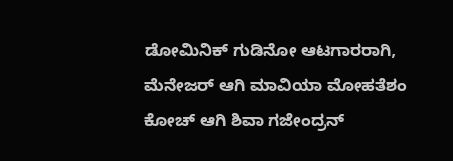ಡೋಮಿನಿಕ್ ಗುಡಿನೋ ಆಟಗಾರರಾಗಿ, ಮೆನೇಜರ್ ಆಗಿ ಮಾವಿಯಾ ಮೋಹತೆಶಂ ಕೋಚ್ ಆಗಿ ಶಿವಾ ಗಜೇಂದ್ರನ್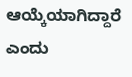ಆಯ್ಕೆಯಾಗಿದ್ದಾರೆ ಎಂದು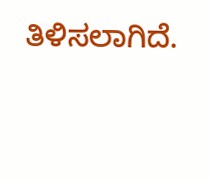ತಿಳಿಸಲಾಗಿದೆ.